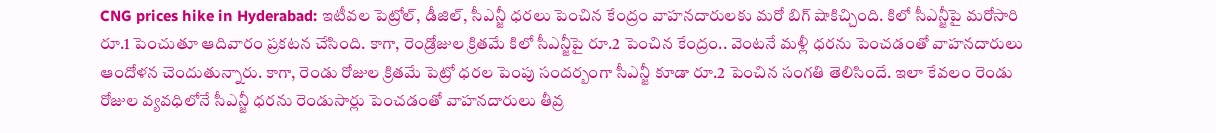CNG prices hike in Hyderabad: ఇటీవల పెట్రోల్, డీజిల్, సీఎన్జీ ధరలు పెంచిన కేంద్రం వాహనదారులకు మరో బిగ్ షాకిచ్చింది. కిలో సీఎన్జీపై మరోసారి రూ.1 పెంచుతూ ఆదివారం ప్రకటన చేసింది. కాగా, రెండ్రోజుల క్రితమే కిలో సీఎన్జీపై రూ.2 పెంచిన కేంద్రం.. వెంటనే మళ్లీ ధరను పెంచడంతో వాహనదారులు ఆందోళన చెందుతున్నారు. కాగా, రెండు రోజుల క్రితమే పెట్రో ధరల పెంపు సందర్బంగా సీఎన్జీ కూడా రూ.2 పెంచిన సంగతి తెలిసిందే. ఇలా కేవలం రెండు రోజుల వ్యవధిలోనే సీఎన్జీ ధరను రెండుసార్లు పెంచడంతో వాహనదారులు తీవ్ర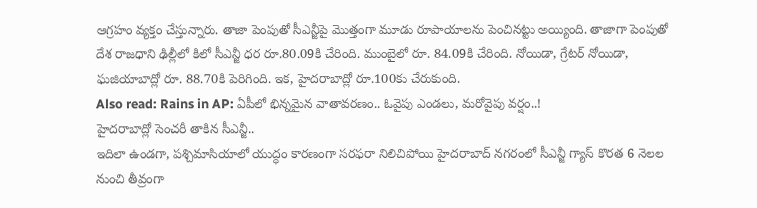ఆగ్రహం వ్యక్తం చేస్తున్నారు. తాజా పెంపుతో సీఎన్జీపై మొత్తంగా మూడు రూపాయాలను పెంచినట్టు అయ్యింది. తాజాగా పెంపుతో దేశ రాజధాని ఢిల్లీలో కిలో సీఎన్జీ ధర రూ.80.09కి చేరింది. ముంబైలో రూ. 84.09కి చేరింది. నోయిడా, గ్రేటర్ నోయిడా, ఘజియాబాద్లో రూ. 88.70కి పెరిగింది. ఇక, హైదరాబాద్లో రూ.100కు చేరుకుంది.
Also read: Rains in AP: ఏపీలో భిన్నమైన వాతావరణం.. ఓవైపు ఎండలు, మరోవైపు వర్షం..!
హైదరాబాద్లో సెంచరీ తాకిన సీఎన్జీ..
ఇదిలా ఉండగా, పశ్చిమాసియాలో యుద్ధం కారణంగా సరఫరా నిలిచిపోయి హైదరాబాద్ నగరంలో సీఎన్జీ గ్యాస్ కొరత 6 నెలల నుంచి తీవ్రంగా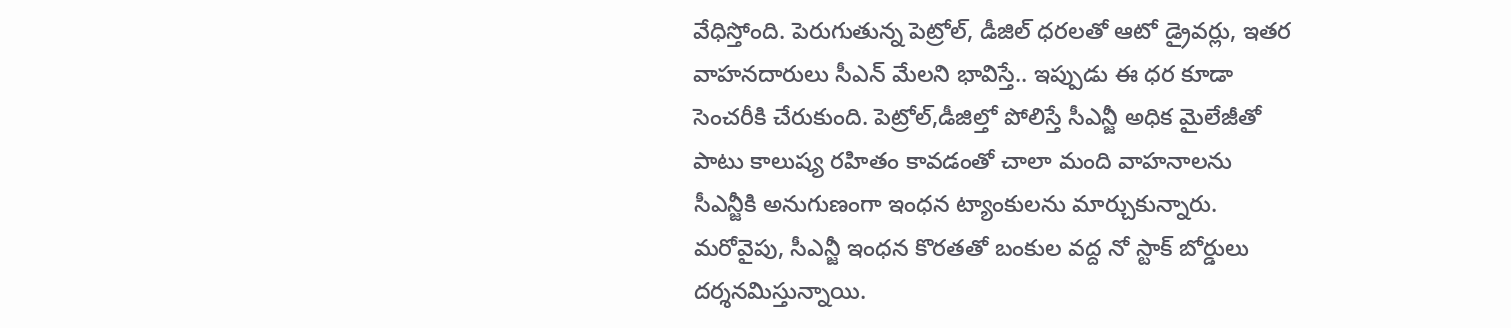వేధిస్తోంది. పెరుగుతున్న పెట్రోల్, డీజిల్ ధరలతో ఆటో డ్రైవర్లు, ఇతర వాహనదారులు సీఎన్ మేలని భావిస్తే.. ఇప్పుడు ఈ ధర కూడా సెంచరీకి చేరుకుంది. పెట్రోల్,డీజిల్తో పోలిస్తే సీఎన్జీ అధిక మైలేజీతో పాటు కాలుష్య రహితం కావడంతో చాలా మంది వాహనాలను సీఎన్జీకి అనుగుణంగా ఇంధన ట్యాంకులను మార్చుకున్నారు. మరోవైపు, సీఎన్జీ ఇంధన కొరతతో బంకుల వద్ద నో స్టాక్ బోర్డులు దర్శనమిస్తున్నాయి.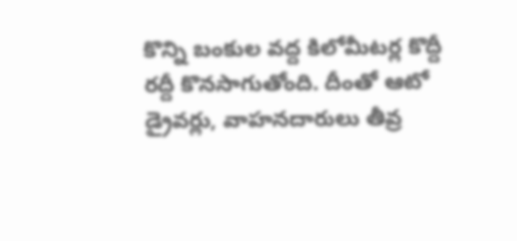కొన్ని బంకుల వద్ద కిలోమీటర్ల కొద్దీ రద్దీ కొనసాగుతోంది. దీంతో ఆటో డ్రైవర్లు, వాహనదారులు తీవ్ర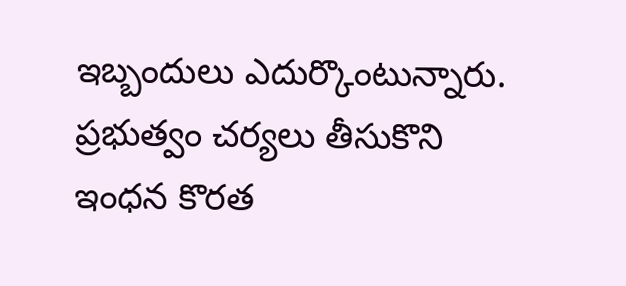ఇబ్బందులు ఎదుర్కొంటున్నారు. ప్రభుత్వం చర్యలు తీసుకొని ఇంధన కొరత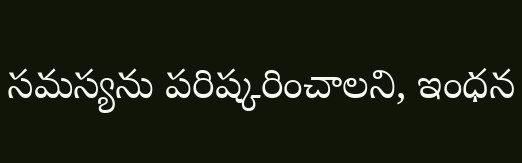సమస్యను పరిష్కరించాలని, ఇంధన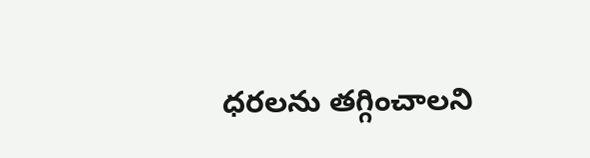ధరలను తగ్గించాలని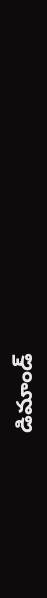డిమాండ్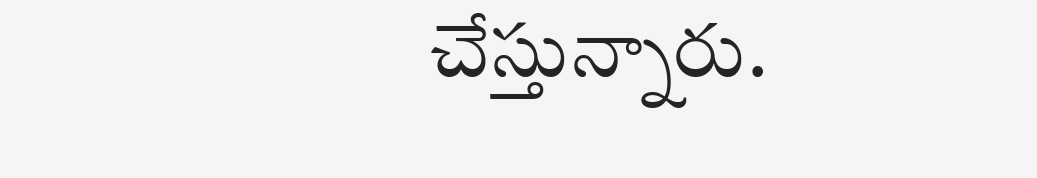చేస్తున్నారు.